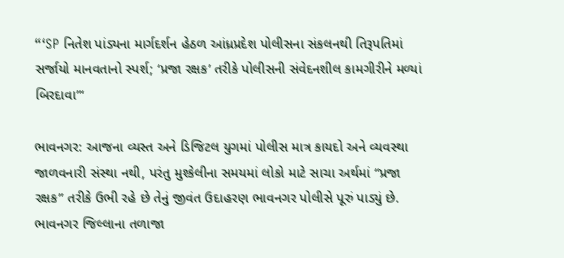“‘SP નિતેશ પાંડ્યના માર્ગદર્શન હેઠળ આંધ્રપ્રદેશ પોલીસના સંકલનથી તિરૂપતિમાં સર્જાયો માનવતાનો સ્પર્શ; ‘પ્રજા રક્ષક’ તરીકે પોલીસની સંવેદનશીલ કામગીરીને મળ્યાં બિરદાવા”‘

ભાવનગર: આજના વ્યસ્ત અને ડિજિટલ યુગમાં પોલીસ માત્ર કાયદો અને વ્યવસ્થા જાળવનારી સંસ્થા નથી, પરંતુ મુશ્કેલીના સમયમાં લોકો માટે સાચા અર્થમાં “પ્રજા રક્ષક” તરીકે ઉભી રહે છે તેનું જીવંત ઉદાહરણ ભાવનગર પોલીસે પૂરું પાડ્યું છે. ભાવનગર જિલ્લાના તળાજા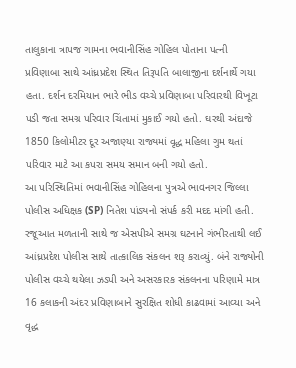તાલુકાના ત્રાપજ ગામના ભવાનીસિંહ ગોહિલ પોતાના પત્ની પ્રવિણાબા સાથે આંધ્રપ્રદેશ સ્થિત તિરૂપતિ બાલાજીના દર્શનાર્થે ગયા હતા. દર્શન દરમિયાન ભારે ભીડ વચ્ચે પ્રવિણાબા પરિવારથી વિખૂટા પડી જતા સમગ્ર પરિવાર ચિંતામાં મુકાઈ ગયો હતો. ઘરથી અંદાજે 1850 કિલોમીટર દૂર અજાણ્યા રાજ્યમાં વૃદ્ધ મહિલા ગુમ થતાં પરિવાર માટે આ કપરા સમય સમાન બની ગયો હતો.
આ પરિસ્થિતિમાં ભવાનીસિંહ ગોહિલના પુત્રએ ભાવનગર જિલ્લા પોલીસ અધિક્ષક (SP) નિતેશ પાંડ્યનો સંપર્ક કરી મદદ માંગી હતી. રજૂઆત મળતાની સાથે જ એસપીએ સમગ્ર ઘટનાને ગંભીરતાથી લઈ આંધ્રપ્રદેશ પોલીસ સાથે તાત્કાલિક સંકલન શરૂ કરાવ્યું. બંને રાજ્યોની પોલીસ વચ્ચે થયેલા ઝડપી અને અસરકારક સંકલનના પરિણામે માત્ર 16 કલાકની અંદર પ્રવિણાબાને સુરક્ષિત શોધી કાઢવામાં આવ્યા અને વૃદ્ધ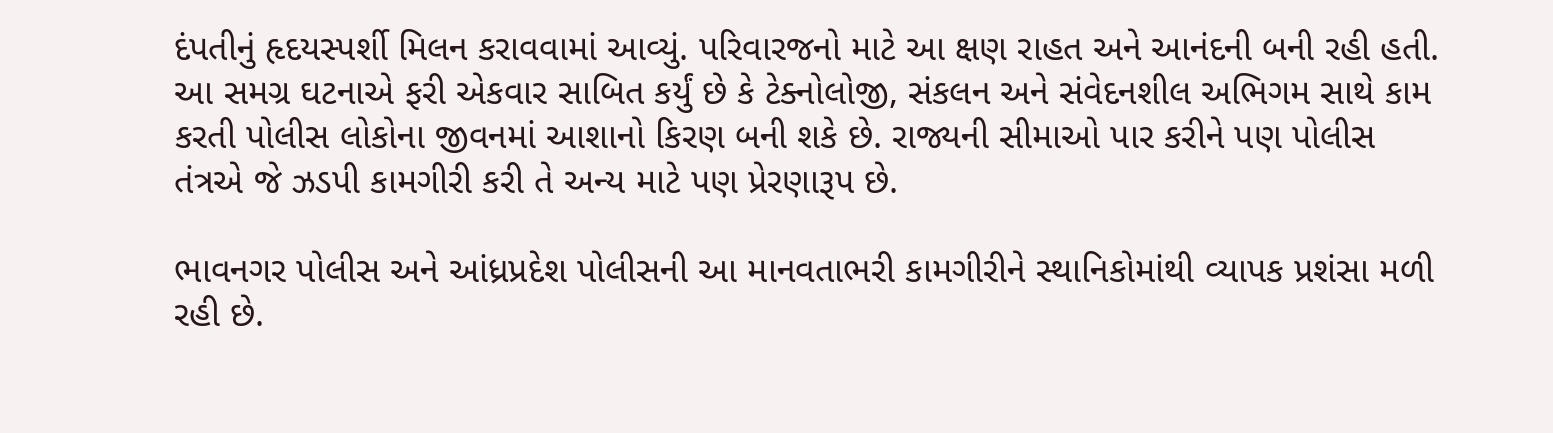દંપતીનું હૃદયસ્પર્શી મિલન કરાવવામાં આવ્યું. પરિવારજનો માટે આ ક્ષણ રાહત અને આનંદની બની રહી હતી. આ સમગ્ર ઘટનાએ ફરી એકવાર સાબિત કર્યું છે કે ટેક્નોલોજી, સંકલન અને સંવેદનશીલ અભિગમ સાથે કામ કરતી પોલીસ લોકોના જીવનમાં આશાનો કિરણ બની શકે છે. રાજ્યની સીમાઓ પાર કરીને પણ પોલીસ તંત્રએ જે ઝડપી કામગીરી કરી તે અન્ય માટે પણ પ્રેરણારૂપ છે.

ભાવનગર પોલીસ અને આંધ્રપ્રદેશ પોલીસની આ માનવતાભરી કામગીરીને સ્થાનિકોમાંથી વ્યાપક પ્રશંસા મળી રહી છે.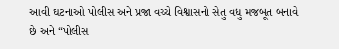આવી ઘટનાઓ પોલીસ અને પ્રજા વચ્ચે વિશ્વાસનો સેતુ વધુ મજબૂત બનાવે છે અને “પોલીસ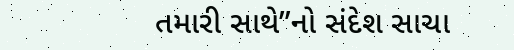તમારી સાથે”નો સંદેશ સાચા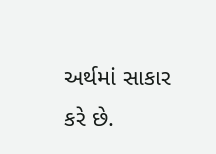અર્થમાં સાકાર કરે છે.